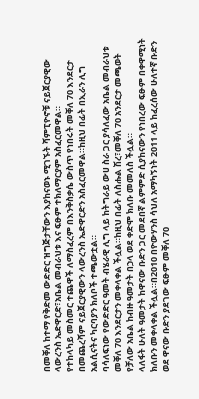በመቐለ ከተማ የቅድመ ውድድር ዝግጅታቸውን እያከናወኑ ሚገኙት ሻምፒዮኖቹ ናይጀርያዊው ላውረንስ ኤድዋርድ፣አቤል መብራህቱ እና ፍፁም ተክለማርያም አስፈርመዋል።
የተከላካይ መስመር ተጨዋች ለማስፈረም በእንቅስቃሴ ውስጥ የነበሩት መቐለ 70 እንደርታ በመጨረሻም ናይጀርያዊውን ላውረንስ ኤድዋርድን አስፈርመዋል።ከዚህ በፊት በኢራን ሊግ አልሲናትና ካርባያን ክለቦች ተጫውቷል።
ባሳለፍነው የውድድር ዓመት ብሄራዊ ሊግ ላይ ከትግራይ ውሀ ስራ ጋር ያሳለፈው አቤል መብራህቱ መቐለ 70 እንደርታን መቀላቀል ችሏል።ከዚህ በፊት ለስሑል ሽረ፣መቐለ 70 አንደርታ መጫወት የቻለው አቤል ከብዙ ዓመታት በኃላ ወደ ቀድሞ ክለቡ መመለስ ችሏል።
ላለፋት ሁለት ዓመታት ከዋናው ቡድን ጋር መደበኛ ልምምድ ሲያከናውን የነበረው ፍፁም በቀዋሚነት ክለቡን መቀላቀል ችሏል።በ2010 በዮውሃንስ ሳህለ አማካኝነት 2011 ላይ ከፈረሰው ሁለተኛ ቡድን ወደ ዋናው ቡድን ያደገው ፍፁም መቐለ 70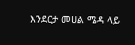እንደርታ መሀል ሜዳ ላይ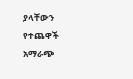ያላቸውን የተጨዋች አማራጭ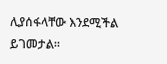ሊያሰፋላቸው እንደሚችል ይገመታል።